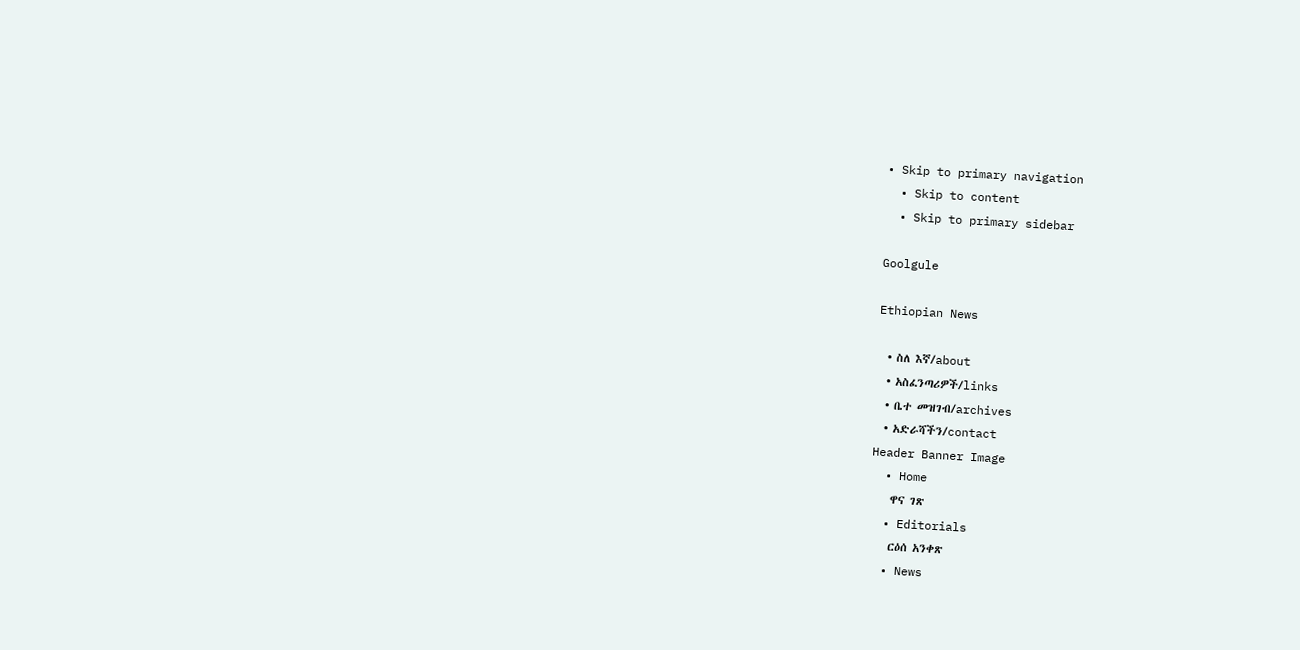• Skip to primary navigation
  • Skip to content
  • Skip to primary sidebar

Goolgule

Ethiopian News

  • ስለ እኛ/about
  • አስፈንጣሪዎች/links
  • ቤተ መዝገብ/archives
  • አድራሻችን/contact
Header Banner Image
  • Home
    ዋና ገጽ
  • Editorials
    ርዕሰ አንቀጽ
  • News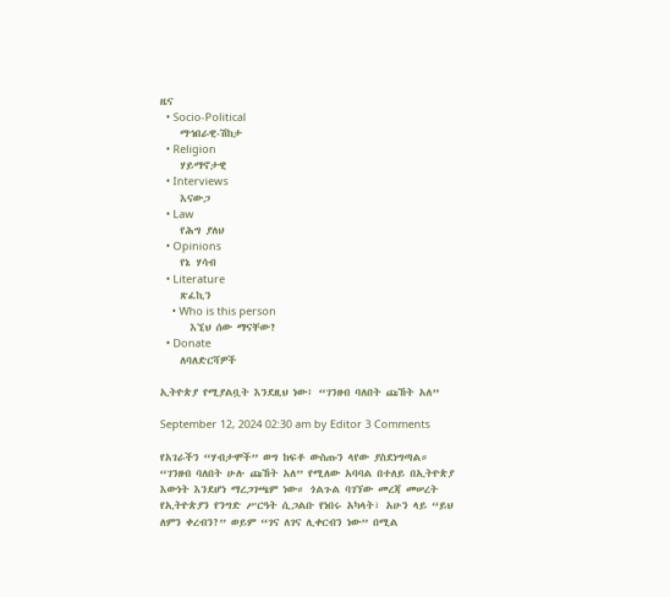ዜና
  • Socio-Political
    ማኅበራዊ-ሽከታ
  • Religion
    ሃይማኖታዊ
  • Interviews
    እናውጋ
  • Law
    የሕግ ያለህ
  • Opinions
    የኔ ሃሳብ
  • Literature
    ጽፈኪን
    • Who is this person
      እኚህ ሰው ማናቸው?
  • Donate
    ለባለድርሻዎች

ኢትዮጵያ የሚያልቧት እንደዚህ ነው፤ “ገንዘብ ባለበት ጩኸት አለ”

September 12, 2024 02:30 am by Editor 3 Comments

የአገራችን “ሃብታሞች” ወግ ከፍቶ ውስጡን ላየው ያስደነግጣል። “ገንዘብ ባለበት ሁሉ ጩኸት አለ” የሚለው አባባል በተለይ በኢትዮጵያ እውነት እንደሆነ ማረጋገጫም ነው። ጎልጉል ባገኘው መረጃ መሠረት የኢትዮጵያን የንግድ ሥርዓት ሲጋልቡ የነበሩ አካላት፣ አሁን ላይ “ይህ ለምን ቀረብን?” ወይም “ገና ለገና ሊቀርብን ነው” በሚል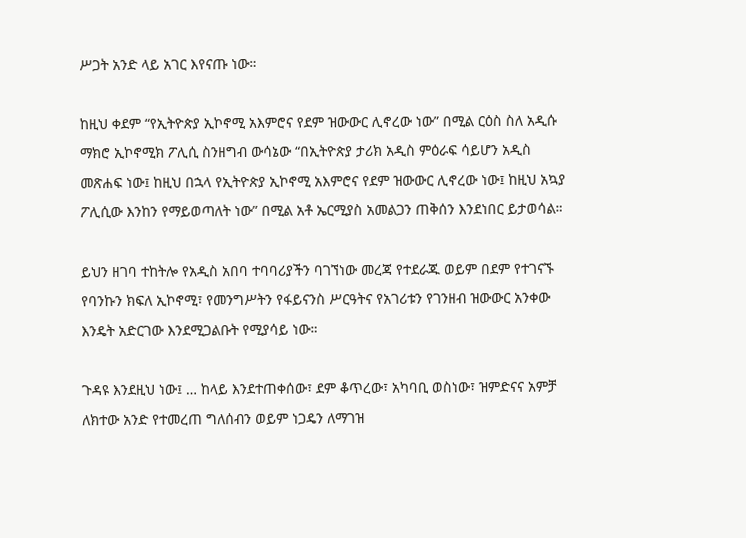ሥጋት አንድ ላይ አገር እየናጡ ነው።

ከዚህ ቀደም “የኢትዮጵያ ኢኮኖሚ አእምሮና የደም ዝውውር ሊኖረው ነው” በሚል ርዕስ ስለ አዲሱ ማክሮ ኢኮኖሚክ ፖሊሲ ስንዘግብ ውሳኔው “በኢትዮጵያ ታሪክ አዲስ ምዕራፍ ሳይሆን አዲስ መጽሐፍ ነው፤ ከዚህ በኋላ የኢትዮጵያ ኢኮኖሚ አእምሮና የደም ዝውውር ሊኖረው ነው፤ ከዚህ አኳያ ፖሊሲው እንከን የማይወጣለት ነው” በሚል አቶ ኤርሚያስ አመልጋን ጠቅሰን እንደነበር ይታወሳል።

ይህን ዘገባ ተከትሎ የአዲስ አበባ ተባባሪያችን ባገኘነው መረጃ የተደራጁ ወይም በደም የተገናኙ የባንኩን ክፍለ ኢኮኖሚ፣ የመንግሥትን የፋይናንስ ሥርዓትና የአገሪቱን የገንዘብ ዝውውር አንቀው እንዴት አድርገው እንደሚጋልቡት የሚያሳይ ነው።

ጉዳዩ እንደዚህ ነው፤ … ከላይ እንደተጠቀሰው፣ ደም ቆጥረው፣ አካባቢ ወስነው፣ ዝምድናና አምቻ ለክተው አንድ የተመረጠ ግለሰብን ወይም ነጋዴን ለማገዝ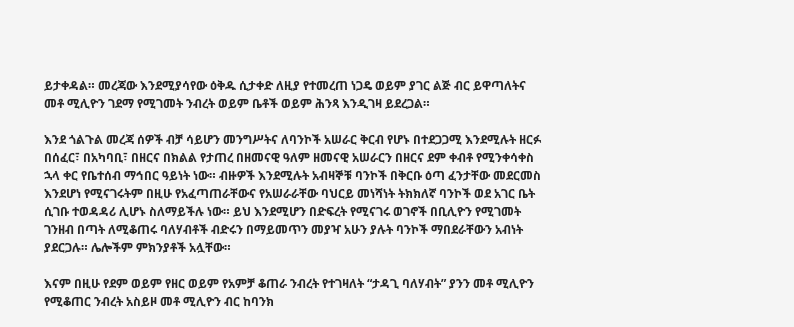ይታቀዳል። መረጃው እንደሚያሳየው ዕቅዱ ሲታቀድ ለዚያ የተመረጠ ነጋዴ ወይም ያገር ልጅ ብር ይዋጣለትና መቶ ሚሊዮን ገደማ የሚገመት ንብረት ወይም ቤቶች ወይም ሕንጻ እንዲገዛ ይደረጋል።

እንደ ጎልጉል መረጃ ሰዎች ብቻ ሳይሆን መንግሥትና ለባንኮች አሠራር ቅርብ የሆኑ በተደጋጋሚ እንደሚሉት ዘርፉ በሰፈር፣ በአካባቢ፣ በዘርና በክልል የታጠረ በዘመናዊ ዓለም ዘመናዊ አሠራርን በዘርና ደም ቀብቶ የሚንቀሳቀስ ኋላ ቀር የቤተሰብ ማኅበር ዓይነት ነው። ብዙዎች እንደሚሉት አብዛኞቹ ባንኮች በቅርቡ ዕጣ ፈንታቸው መደርመስ እንደሆነ የሚናገሩትም በዚሁ የአፈጣጠራቸውና የአሠራራቸው ባህርይ መነሻነት ትክክለኛ ባንኮች ወደ አገር ቤት ሲገቡ ተወዳዳሪ ሊሆኑ ስለማይችሉ ነው። ይህ እንደሚሆን በድፍረት የሚናገሩ ወገኖች በቢሊዮን የሚገመት ገንዘብ በጣት ለሚቆጠሩ ባለሃብቶች ብድሩን በማይመጥን መያዣ አሁን ያሉት ባንኮች ማበደራቸውን አብነት ያደርጋሉ። ሌሎችም ምክንያቶች አሏቸው።

እናም በዚሁ የደም ወይም የዘር ወይም የአምቻ ቆጠራ ንብረት የተገዛለት “ታዳጊ ባለሃብት” ያንን መቶ ሚሊዮን የሚቆጠር ንብረት አስይዞ መቶ ሚሊዮን ብር ከባንክ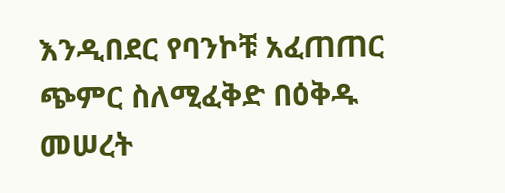እንዲበደር የባንኮቹ አፈጠጠር ጭምር ስለሚፈቅድ በዕቅዱ መሠረት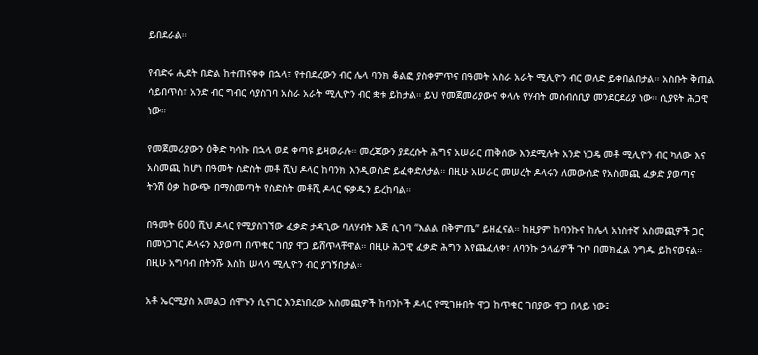ይበደራል።

የብድሩ ሒደት በድል ከተጠናቀቀ በኋላ፣ የተበደረውን ብር ሌላ ባንክ ቆልፎ ያስቀምጥና በዓመት አስራ አራት ሚሊዮን ብር ወለድ ይቀበልበታል። አስቡት ቅጠል ሳይበጥስ፣ አንድ ብር ግብር ሳያስገባ አስራ አራት ሚሊዮን ብር ቋቱ ይከታል። ይህ የመጀመሪያውና ቀላሉ የሃብት መሰብሰቢያ መንደርደሪያ ነው። ሲያዩት ሕጋዊ ነው።

የመጀመሪያውን ዕቅድ ካሳኩ በኋላ ወደ ቀጣዩ ይዛወራሉ። መረጃውን ያደረሱት ሕግና አሠራር ጠቅሰው እንደሚሉት አንድ ነጋዴ መቶ ሚሊዮን ብር ካለው እና አስመጪ ከሆነ በዓመት ስድስት መቶ ሺህ ዶላር ከባንክ እንዲወስድ ይፈቀድለታል። በዚሁ አሠራር መሠረት ዶላሩን ለመውሰድ የአስመጪ ፈቃድ ያወጣና ትንሽ ዕቃ ከውጭ በማስመጣት የስድስት መቶሺ ዶላር ፍቃዱን ይረከባል።

በዓመት 600 ሺህ ዶላር የሚያስገኘው ፈቃድ ታዳጊው ባለሃብት እጅ ሲገባ “እልል በቅምጤ” ይዘፈናል። ከዚያም ከባንኩና ከሌላ አነስተኛ አስመጪዎች ጋር በመነጋገር ዶላሩን እያወጣ በጥቁር ገበያ ዋጋ ይሸጥላቸዋል። በዚሁ ሕጋዊ ፈቃድ ሕግን እየጨፈለቀ፣ ለባንኩ ኃላፊዎች ጉቦ በመክፈል ንግዱ ይከናወናል። በዚሁ አግባብ በትንሹ እስከ ሠላሳ ሚሊዮን ብር ያገኝበታል።

አቶ ኤርሚያስ አመልጋ ሰሞኑን ሲናገር እንደነበረው አስመጪዎች ከባንኮች ዶላር የሚገዙበት ዋጋ ከጥቁር ገበያው ዋጋ በላይ ነው፤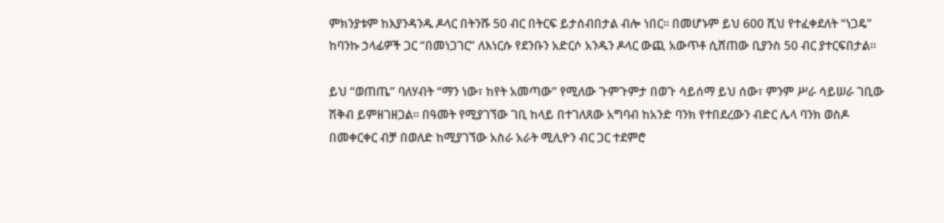ምክንያቱም ከእያንዳንዱ ዶላር በትንሹ 50 ብር በትርፍ ይታሰብበታል ብሎ ነበር። በመሆኑም ይህ 600 ሺህ የተፈቀደለት “ነጋዴ” ከባንኩ ኃላፊዎች ጋር “በመነጋገር” ለእነርሱ የደንቡን አድርሶ አንዱን ዶላር ውጪ አውጥቶ ሲሸጠው ቢያንስ 50 ብር ያተርፍበታል።

ይህ “ወጠጤ” ባለሃብት “ማን ነው፣ ከየት አመጣው” የሚለው ጉምጉምታ በወጉ ሳይሰማ ይህ ሰው፣ ምንም ሥራ ሳይሠራ ገቢው ሽቅብ ይምዘገዘጋል። በዓመት የሚያገኘው ገቢ ከላይ በተገለጸው አግባብ ከአንድ ባንክ የተበደረውን ብድር ሌላ ባንክ ወስዶ በመቀርቀር ብቻ በወለድ ከሚያገኘው አስራ አራት ሚሊዮን ብር ጋር ተደምሮ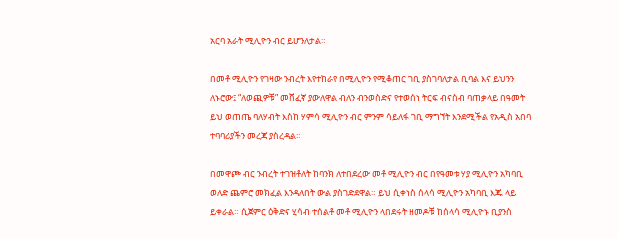አርባ አራት ሚሊዮን ብር ይሆንለታል።

በመቶ ሚሊዮን የገዛው ንብረት እየተከራየ በሚሊዮን የሚቆጠር ገቢ ያስገባለታል ቢባል እና ይህንን ለኑሮው፤ “ለወጪዎቹ” መሸፈኛ ያውለዋል ብለን ብንወስድና የተወሰነ ትርፍ ብናስብ ባጠቃላይ በዓመት ይህ ወጠጤ ባለሃብት እስከ ሃምሳ ሚሊዮን ብር ምንም ሳይለፋ ገቢ ማግኘት እንደሚችል የአዲስ አበባ ተባባሪያችን መረጃ ያስረዳል።

በመዋጮ ብር ንብረት ተገዝቶለት ከባንክ ለተበደረው መቶ ሚሊዮን ብር በየዓመቱ ሃያ ሚሊዮን አካባቢ ወለድ ጨምሮ መክፈል እንዳለበት ውል ያስገድደዋል። ይህ ሲቀነስ ሰላሳ ሚሊዮን አካባቢ እጁ ላይ ይቀራል። ሲጀምር ዕቅድና ሂሳብ ተሰልቶ መቶ ሚሊዮን ላበደሩት ዘመዶቹ ከሰላሳ ሚሊዮኑ ቢያንስ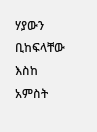ሃያውን ቢከፍላቸው እስከ አምስት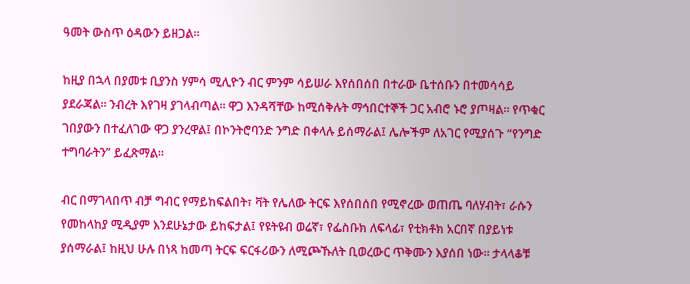ዓመት ውስጥ ዕዳውን ይዘጋል።

ከዚያ በኋላ በያመቱ ቢያንስ ሃምሳ ሚሊዮን ብር ምንም ሳይሠራ እየሰበሰበ በተራው ቤተሰቡን በተመሳሳይ ያደራጃል። ንብረት እየገዛ ያገላብጣል። ዋጋ እንዳሻቸው ከሚሰቅሉት ማኅበርተኞች ጋር አብሮ ኑሮ ያጦዛል። የጥቁር ገበያውን በተፈለገው ዋጋ ያንረዋል፤ በኮንትሮባንድ ንግድ በቀላሉ ይሰማራል፤ ሌሎችም ለአገር የሚያሰጉ “የንግድ ተግባራትን” ይፈጽማል።

ብር በማገላበጥ ብቻ ግብር የማይከፍልበት፣ ቫት የሌለው ትርፍ እየሰበሰበ የሚኖረው ወጠጤ ባለሃብት፣ ራሱን የመከላከያ ሚዲያም እንደሁኔታው ይከፍታል፤ የዩትዩብ ወሬኛ፣ የፌስቡክ ለፍላፊ፣ የቲክቶክ አርበኛ በያይነቱ ያሰማራል፤ ከዚህ ሁሉ በነጻ ከመጣ ትርፍ ፍርፋሪውን ለሚጮኹለት ቢወረውር ጥቅሙን እያሰበ ነው። ታላላቆቹ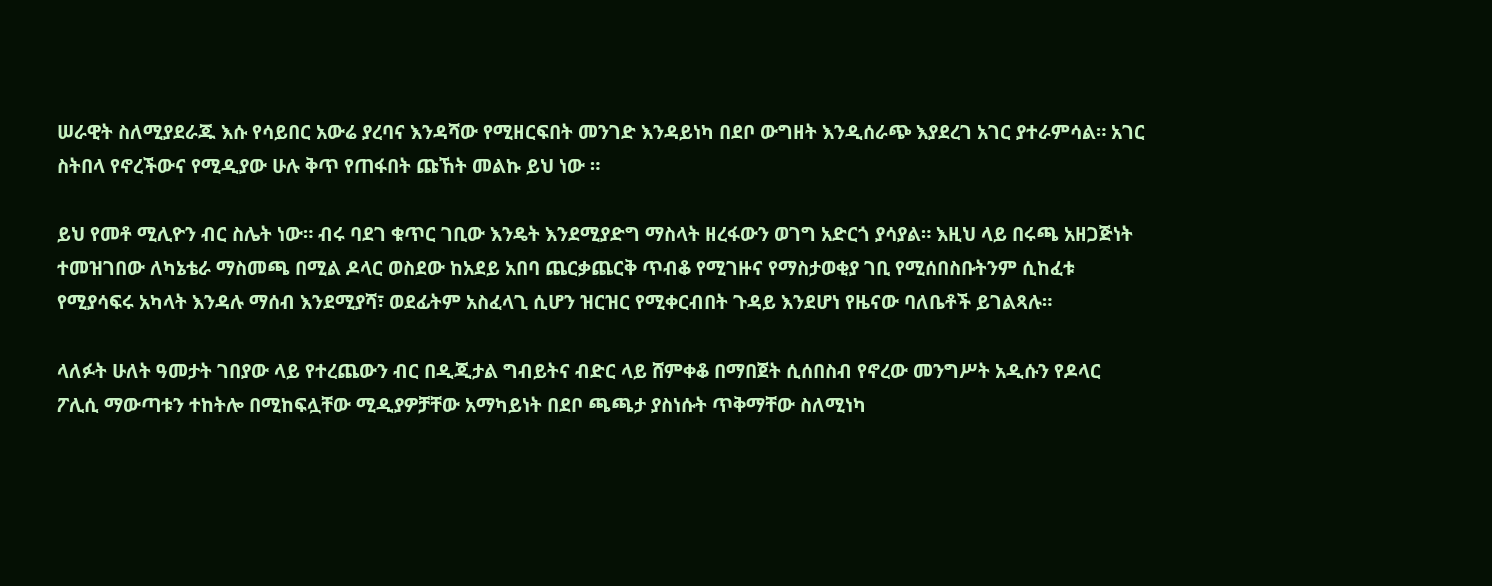ሠራዊት ስለሚያደራጁ እሱ የሳይበር አውሬ ያረባና እንዳሻው የሚዘርፍበት መንገድ እንዳይነካ በደቦ ውግዘት እንዲሰራጭ እያደረገ አገር ያተራምሳል። አገር ስትበላ የኖረችውና የሚዲያው ሁሉ ቅጥ የጠፋበት ጩኸት መልኩ ይህ ነው ።

ይህ የመቶ ሚሊዮን ብር ስሌት ነው። ብሩ ባደገ ቁጥር ገቢው እንዴት እንደሚያድግ ማስላት ዘረፋውን ወገግ አድርጎ ያሳያል። እዚህ ላይ በሩጫ አዘጋጅነት ተመዝገበው ለካኔቴራ ማስመጫ በሚል ዶላር ወስደው ከአደይ አበባ ጨርቃጨርቅ ጥብቆ የሚገዙና የማስታወቂያ ገቢ የሚሰበስቡትንም ሲከፈቱ የሚያሳፍሩ አካላት እንዳሉ ማሰብ እንደሚያሻ፣ ወደፊትም አስፈላጊ ሲሆን ዝርዝር የሚቀርብበት ጉዳይ እንደሆነ የዜናው ባለቤቶች ይገልጻሉ።

ላለፉት ሁለት ዓመታት ገበያው ላይ የተረጨውን ብር በዲጂታል ግብይትና ብድር ላይ ሸምቀቆ በማበጀት ሲሰበስብ የኖረው መንግሥት አዲሱን የዶላር ፖሊሲ ማውጣቱን ተከትሎ በሚከፍሏቸው ሚዲያዎቻቸው አማካይነት በደቦ ጫጫታ ያስነሱት ጥቅማቸው ስለሚነካ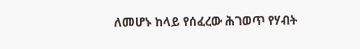ለመሆኑ ከላይ የሰፈረው ሕገወጥ የሃብት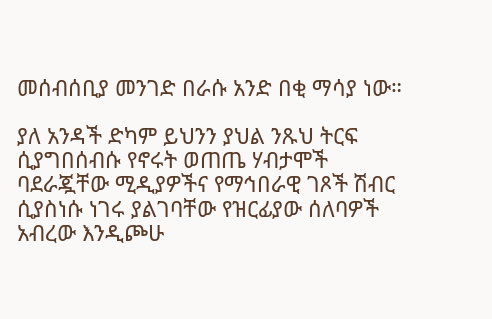መሰብሰቢያ መንገድ በራሱ አንድ በቂ ማሳያ ነው።

ያለ አንዳች ድካም ይህንን ያህል ንጹህ ትርፍ ሲያግበሰብሱ የኖሩት ወጠጤ ሃብታሞች ባደራጇቸው ሚዲያዎችና የማኅበራዊ ገጾች ሽብር ሲያስነሱ ነገሩ ያልገባቸው የዝርፊያው ሰለባዎች አብረው እንዲጮሁ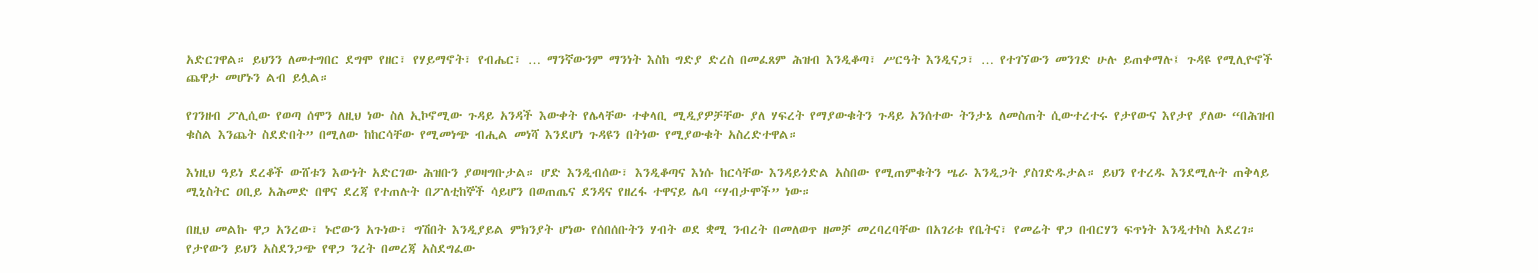አድርገዋል። ይህንን ለመተግበር ደግሞ የዘር፣ የሃይማኖት፣ የብሔር፣ … ማንኛውንም ማንነት እስከ ግድያ ድረስ በመፈጸም ሕዝብ እንዲቆጣ፣ ሥርዓት እንዲናጋ፣ … የተገኘውን መንገድ ሁሉ ይጠቀማሉ፤ ጉዳዩ የሚሊዮኖች ጨዋታ መሆኑን ልብ ይሏል።

የገንዘብ ፖሊሲው የወጣ ሰሞን ለዚህ ነው ስለ ኢኮኖሚው ጉዳይ አንዳች እውቀት የሌላቸው ተቀላቢ ሚዲያዎቻቸው ያለ ሃፍረት የማያውቁትን ጉዳይ አንሰተው ትንታኔ ለመስጠት ሲውተረተሩ የታየውና እየታየ ያለው “በሕዝብ ቁስል እንጨት ስደድበት” በሚለው ከከርሳቸው የሚመነጭ ብሒል መነሻ እንደሆነ ጉዳዩን በትነው የሚያውቁት አስረድተዋል።

እነዚህ ዓይነ ደረቆች ውሸቱን እውነት አድርገው ሕዝቡን ያወዛግቡታል። ሆድ እንዲብሰው፣ እንዲቆጣና እነሱ ከርሳቸው እንዳይጎድል አስበው የሚጠምቁትን ሤራ እንዲጋት ያስገድዱታል። ይህን የተረዱ እንደሚሉት ጠቅላይ ሚኒስትር ዐቢይ አሕመድ በዋና ደረጃ የተጠሉት በፖለቲከኞች ሳይሆን በወጠጤና ደንዳና የዘረፋ ተዋናይ ሌባ “ሃብታሞች” ነው።

በዚህ መልኩ ዋጋ አንረው፣ ኑሮውን አጉነው፣ ግሽበት እንዲያይል ምክንያት ሆነው የሰበሰቡትን ሃብት ወደ ቋሚ ንብረት በመለወጥ ዘመቻ መረባረባቸው በአገሪቱ የቤትና፣ የመሬት ዋጋ በብርሃን ፍጥነት እንዲተኮስ አደረገ። የታየውን ይህን አስደንጋጭ የዋጋ ንረት በመረጃ አስደግፈው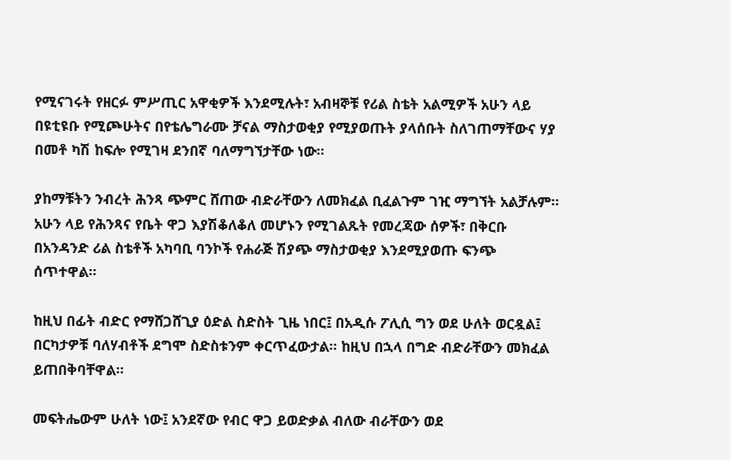የሚናገሩት የዘርፉ ምሥጢር አዋቂዎች እንደሚሉት፣ አብዛኞቹ የሪል ስቴት አልሚዎች አሁን ላይ በዩቲዩቡ የሚጮሁትና በየቴሌግራሙ ቻናል ማስታወቂያ የሚያወጡት ያላሰቡት ስለገጠማቸውና ሃያ በመቶ ካሽ ከፍሎ የሚገዛ ደንበኛ ባለማግኘታቸው ነው።

ያከማቹትን ንብረት ሕንጻ ጭምር ሸጠው ብድራቸውን ለመክፈል ቢፈልጉም ገዢ ማግኘት አልቻሉም። አሁን ላይ የሕንጻና የቤት ዋጋ እያሽቆለቆለ መሆኑን የሚገልጹት የመረጃው ሰዎች፣ በቅርቡ በአንዳንድ ሪል ስቴቶች አካባቢ ባንኮች የሐራጅ ሽያጭ ማስታወቂያ እንደሚያወጡ ፍንጭ ሰጥተዋል።

ከዚህ በፊት ብድር የማሸጋሸጊያ ዕድል ስድስት ጊዜ ነበር፤ በአዲሱ ፖሊሲ ግን ወደ ሁለት ወርዷል፤ በርካታዎቹ ባለሃብቶች ደግሞ ስድስቱንም ቀርጥፈውታል። ከዚህ በኋላ በግድ ብድራቸውን መክፈል ይጠበቅባቸዋል።

መፍትሔውም ሁለት ነው፤ አንደኛው የብር ዋጋ ይወድቃል ብለው ብራቸውን ወደ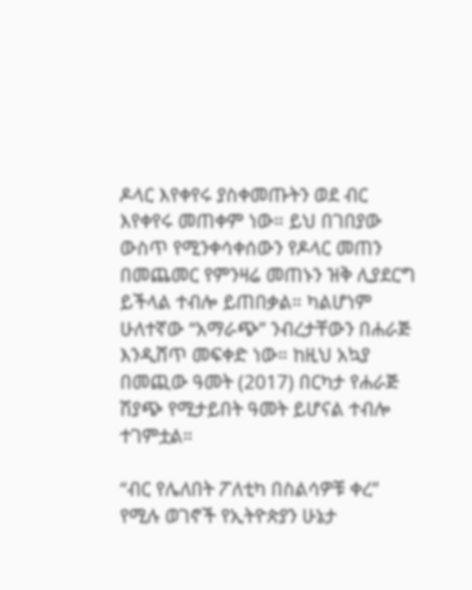ዶላር እየቀየሩ ያስቀመጡትን ወደ ብር እየቀየሩ መጠቀም ነው። ይህ በገበያው ውስጥ የሚንቀሳቀሰውን የዶላር መጠን በመጨመር የምንዛሬ መጠኑን ዝቅ ሊያደርግ ይችላል ተብሎ ይጠበቃል። ካልሆነም ሁለተኛው “አማራጭ” ንብረታቸውን በሐራጅ እንዲሸጥ መፍቀድ ነው። ከዚህ አኳያ በመጪው ዓመት (2017) በርካታ የሐራጅ ሽያጭ የሚታይበት ዓመት ይሆናል ተብሎ ተገምቷል።

“ብር የሌለበት ፖለቲካ በስልሳዎቹ ቀረ” የሚሉ ወገኖች የኢትዮጵያን ሁኔታ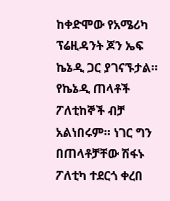ከቀድሞው የአሜሪካ ፕሬዚዳንት ጆን ኤፍ ኬኔዲ ጋር ያገናኙታል። የኬኔዲ ጠላቶች ፖለቲከኞች ብቻ አልነበሩም። ነገር ግን በጠላቶቻቸው ሽፋኑ ፖለቲካ ተደርጎ ቀረበ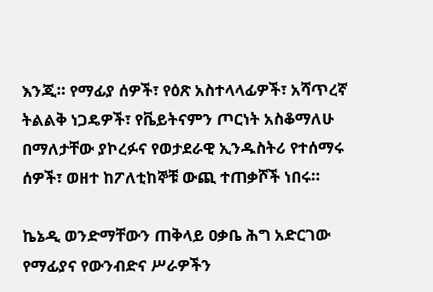እንጂ። የማፊያ ሰዎች፣ የዕጽ አስተላላፊዎች፣ አሻጥረኛ ትልልቅ ነጋዴዎች፣ የቬይትናምን ጦርነት አስቆማለሁ በማለታቸው ያኮረፉና የወታደራዊ ኢንዱስትሪ የተሰማሩ ሰዎች፣ ወዘተ ከፖለቲከኞቹ ውጪ ተጠቃሾች ነበሩ።

ኬኔዲ ወንድማቸውን ጠቅላይ ዐቃቤ ሕግ አድርገው የማፊያና የውንብድና ሥራዎችን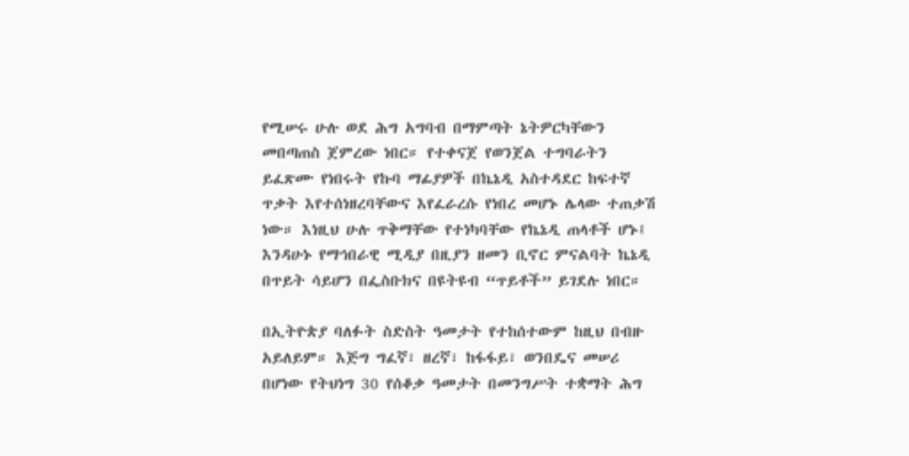የሚሠሩ ሁሉ ወደ ሕግ አግባብ በማምጣት ኔትዎርካቸውን መበጣጠስ ጀምረው ነበር። የተቀናጀ የወንጀል ተግባራትን ይፈጽሙ የነበሩት የኩባ ማፊያዎች በኬኔዲ አስተዳደር ከፍተኛ ጥቃት እየተሰነዘረባቸውና እየፈራረሱ የነበረ መሆኑ ሌላው ተጠቃሽ ነው። እነዚህ ሁሉ ጥቅማቸው የተነካባቸው የኬኔዲ ጠላቶች ሆኑ፤ እንዳሁኑ የማኅበራዊ ሚዲያ በዚያን ዘመን ቢኖር ምናልባት ኬኔዲ በጥይት ሳይሆን በፌስቡክና በዩትዩብ “ጥይቶች” ይገደሉ ነበር።

በኢትዮጵያ ባለፉት ስድስት ዓመታት የተከሰተውም ከዚህ በብዙ አይለይም። እጅግ ግፈኛ፣ ዘረኛ፣ ከፋፋይ፣ ወንበዴና መሠሪ በሆነው የትህነግ 30 የሰቆቃ ዓመታት በመንግሥት ተቋማት ሕግ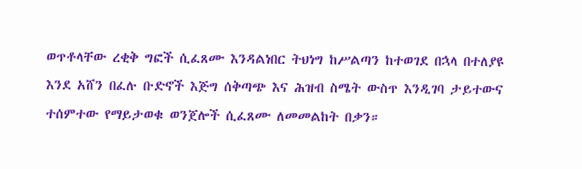ወጥቶላቸው ረቂቅ ግፎች ሲፈጸሙ እንዳልነበር ትህነግ ከሥልጣን ከተወገደ በኋላ በተለያዩ እንደ አሸን በፈሉ ቡድኖች እጅግ ሰቅጣጭ እና ሕዝብ ስሜት ውስጥ እንዲገባ ታይተውና ተሰምተው የማይታወቁ ወንጀሎች ሲፈጸሙ ለመመልከት በቃን።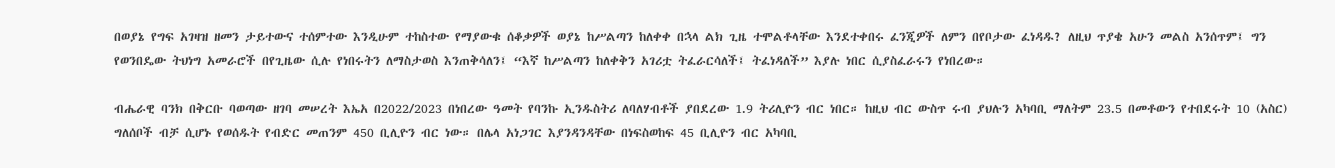በወያኔ የግፍ አገዛዝ ዘመን ታይተውና ተሰምተው እንዲሁም ተከስተው የማያውቁ ሰቆቃዎች ወያኔ ከሥልጣን ከለቀቀ በኋላ ልክ ጊዜ ተሞልቶላቸው እንደተቀበሩ ፈንጂዎች ለምን በየቦታው ፈነዳዱ? ለዚህ ጥያቄ አሁን መልስ አንሰጥም፤ ግን የወንበዴው ትህነግ አመራሮች በየጊዜው ሲሉ የነበሩትን ለማስታወስ እንጠቅሳለን፤ “እኛ ከሥልጣን ከለቀቅን አገሪቷ ትፈራርሳለች፤ ትፈነዳለች” እያሉ ነበር ሲያስፈራሩን የነበረው።

ብሔራዊ ባንክ በቅርቡ ባወጣው ዘገባ መሠረት እኤአ በ2022/2023 በነበረው ዓመት የባንኩ ኢንዱስትሪ ለባለሃብቶች ያበደረው 1.9 ትሪሊዮን ብር ነበር። ከዚህ ብር ውስጥ ሩብ ያህሉን አካባቢ ማለትም 23.5 በመቶውን የተበደሩት 10 (አስር) ግለሰቦች ብቻ ሲሆኑ የወሰዱት የብድር መጠንም 450 ቢሊዮን ብር ነው። በሌላ አነጋገር እያንዳንዳቸው በነፍስወከፍ 45 ቢሊዮን ብር አካባቢ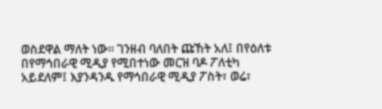ወስደዋል ማለት ነው። ገንዘብ ባለበት ጩኸት አለ፤ በየዕለቱ በየማኅበራዊ ሚዲያ የሚበተነው መርዝ ባዶ ፖለቲካ አይደለም፤ እያንዳንዱ የማኅበራዊ ሚዲያ ፖስት፣ ወሬ፣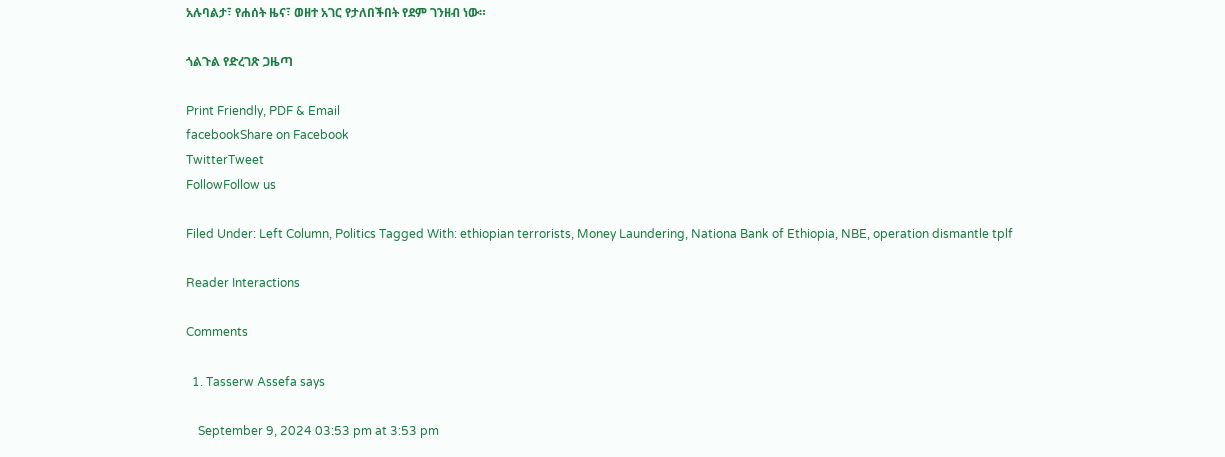አሉባልታ፣ የሐሰት ዜና፣ ወዘተ አገር የታለበችበት የደም ገንዘብ ነው።

ጎልጉል የድረገጽ ጋዜጣ

Print Friendly, PDF & Email
facebookShare on Facebook
TwitterTweet
FollowFollow us

Filed Under: Left Column, Politics Tagged With: ethiopian terrorists, Money Laundering, Nationa Bank of Ethiopia, NBE, operation dismantle tplf

Reader Interactions

Comments

  1. Tasserw Assefa says

    September 9, 2024 03:53 pm at 3:53 pm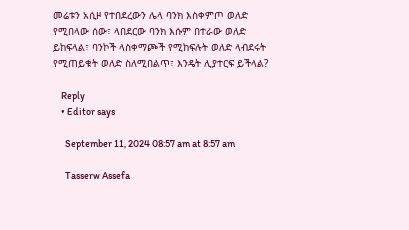መሬቱን አሲዞ የተበደረውን ሌላ ባንክ እስቀምጦ ወለድ የሚበላው ሰው፣ ላበደርው ባንክ እሱም በተራው ወለድ ይከፍላል፣ ባንኮች ላስቀማጮች የሚከፍሉት ወለድ ላብደሩት የሚጠይቁት ወለድ ስለሚበልጥ፣ እንዴት ሊያተርፍ ይችላል?

    Reply
    • Editor says

      September 11, 2024 08:57 am at 8:57 am

      Tasserw Assefa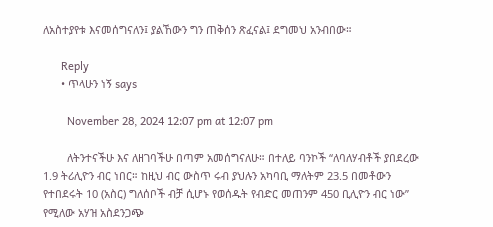ለአስተያየቱ እናመሰግናለን፤ ያልኸውን ግን ጠቅሰን ጽፈናል፤ ደግመህ አንብበው።

      Reply
      • ጥላሁን ነኝ says

        November 28, 2024 12:07 pm at 12:07 pm

        ለትንተናችሁ እና ለዘገባችሁ በጣም አመሰግናለሁ። በተለይ ባንኮች “ለባለሃብቶች ያበደረው 1.9 ትሪሊዮን ብር ነበር። ከዚህ ብር ውስጥ ሩብ ያህሉን አካባቢ ማለትም 23.5 በመቶውን የተበደሩት 10 (አስር) ግለሰቦች ብቻ ሲሆኑ የወሰዱት የብድር መጠንም 450 ቢሊዮን ብር ነው” የሚለው አሃዝ አስደንጋጭ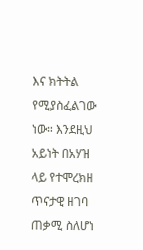እና ክትትል የሚያስፈልገው ነው። እንደዚህ አይነት በአሃዝ ላይ የተሞረክዘ ጥናታዊ ዘገባ ጠቃሚ ስለሆነ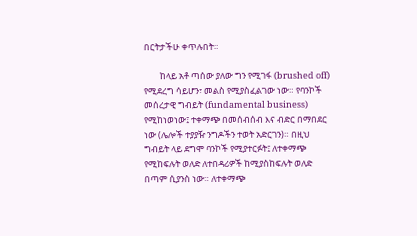በርትታችሁ ቀጥሉበት።

        ከላይ አቶ ጣሰው ያለው ግን የሚገፋ (brushed off) የሚደረግ ሳይሆን፣ መልስ የሚያስፈልገው ነው። የባንኮች መሰረታዊ ግብይት (fundamental business) የሚከነወነው፤ ተቀማጭ በመሰብሰብ እና ብድር በማበደር ነው (ሌሎች ተያያዥ ንግዶችን ተወት አድርገን)። በዚህ ግብይት ላይ ደግሞ ባንኮች የሚያተርፉት፤ ለተቀማጭ የሚከፍሉት ወለድ ለተበዳሪዎች ከሚያስከፍሉት ወለድ በጣም ሲያንስ ነው። ለተቀማጭ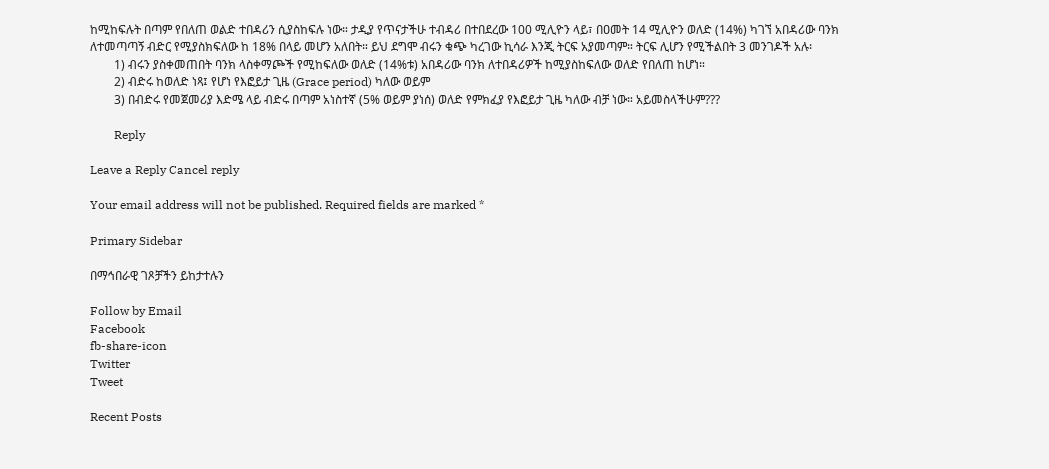ከሚከፍሉት በጣም የበለጠ ወልድ ተበዳሪን ሲያስከፍሉ ነው። ታዲያ የጥናታችሁ ተብዳሪ በተበደረው 100 ሚሊዮን ላይ፣ በዐመት 14 ሚሊዮን ወለድ (14%) ካገኘ አበዳሪው ባንክ ለተመጣጣኝ ብድር የሚያስክፍለው ከ 18% በላይ መሆን አለበት። ይህ ደግሞ ብሩን ቁጭ ካረገው ኪሳራ እንጂ ትርፍ አያመጣም። ትርፍ ሊሆን የሚችልበት 3 መንገዶች አሉ፡
        1) ብሩን ያስቀመጠበት ባንክ ላስቀማጮች የሚከፍለው ወለድ (14%ቱ) አበዳሪው ባንክ ለተበዳሪዎች ከሚያስከፍለው ወለድ የበለጠ ከሆነ።
        2) ብድሩ ከወለድ ነጻ፤ የሆነ የእፎይታ ጊዜ (Grace period) ካለው ወይም
        3) በብድሩ የመጀመሪያ እድሜ ላይ ብድሩ በጣም አነስተኛ (5% ወይም ያነሰ) ወለድ የምክፈያ የእፎይታ ጊዜ ካለው ብቻ ነው። አይመስላችሁም???

        Reply

Leave a Reply Cancel reply

Your email address will not be published. Required fields are marked *

Primary Sidebar

በማኅበራዊ ገጾቻችን ይከታተሉን

Follow by Email
Facebook
fb-share-icon
Twitter
Tweet

Recent Posts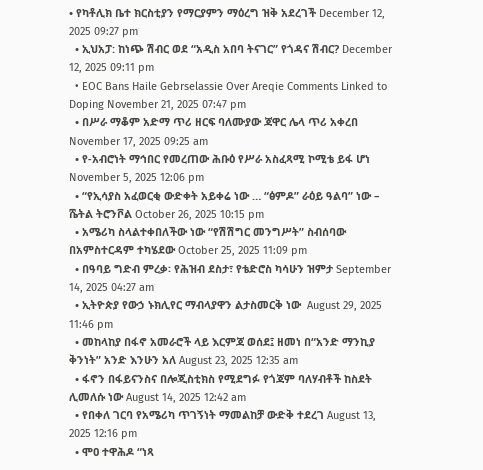• የካቶሊክ ቤተ ክርስቲያን የማርያምን ማዕረግ ዝቅ አደረገች December 12, 2025 09:27 pm
  • ኢህአፓ: ከነጭ ሽብር ወደ “አዲስ አበባ ትናገር” የጎዳና ሽብር? December 12, 2025 09:11 pm
  • EOC Bans Haile Gebrselassie Over Areqie Comments Linked to Doping November 21, 2025 07:47 pm
  • በሥራ ማቆም አድማ ጥሪ ዘርፍ ባለሙያው ጃዋር ሌላ ጥሪ አቀረበ November 17, 2025 09:25 am
  • የ-አብሮነት ማኅበር የመረጠው ሕቡዕ የሥራ አስፈጻሚ ኮሚቴ ይፋ ሆነ November 5, 2025 12:06 pm
  • “የኢሳያስ አፈወርቂ ውድቀት አይቀሬ ነው … “ፅምዶ” ራዕይ ዓልባ” ነው – ሼትል ትሮንቮል October 26, 2025 10:15 pm
  • አሜሪካ ስላልተቀበለችው ነው “የሽሽግር መንግሥት” ስብሰባው በአምስተርዳም ተካሄደው October 25, 2025 11:09 pm
  • በዓባይ ግድብ ምረቃ፡ የሕዝብ ደስታ፣ የቴድሮስ ካሳሁን ዝምታ September 14, 2025 04:27 am
  • ኢትዮጵያ የውኃ ኑክሊየር ማብላያዋን ልታስመርቅ ነው  August 29, 2025 11:46 pm
  • መከላከያ በፋኖ አመራሮች ላይ እርምጃ ወሰደ፤ ዘመነ በ“አንድ ማንኪያ ቅንነት” አንድ እንሁን አለ August 23, 2025 12:35 am
  • ፋኖን በፋይናንስና በሎጂስቲክስ የሚደግፉ የጎጃም ባለሃብቶች ከስደት ሊመለሱ ነው August 14, 2025 12:42 am
  • የበቀለ ገርባ የአሜሪካ ጥገኝነት ማመልከቻ ውድቅ ተደረገ August 13, 2025 12:16 pm
  • ሞዐ ተዋሕዶ “ነጻ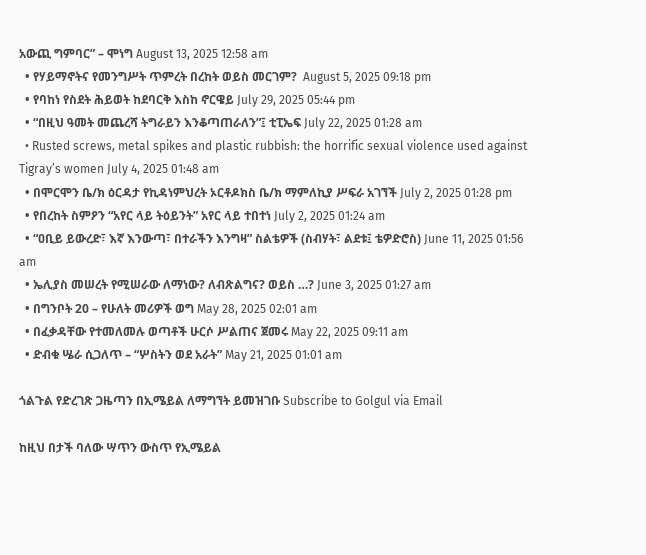አውጪ ግምባር” – ሞነግ August 13, 2025 12:58 am
  • የሃይማኖትና የመንግሥት ጥምረት በረከት ወይስ መርገም?  August 5, 2025 09:18 pm
  • የባከነ የስደት ሕይወት ከደባርቅ እስከ ኖርዌይ July 29, 2025 05:44 pm
  • “በዚህ ዓመት መጨረሻ ትግራይን እንቆጣጠራለን”፤ ቲፒኤፍ July 22, 2025 01:28 am
  • Rusted screws, metal spikes and plastic rubbish: the horrific sexual violence used against Tigray’s women July 4, 2025 01:48 am
  • በሞርሞን ቤ/ክ ዕርዳታ የኪዳነምህረት ኦርቶዶክስ ቤ/ክ ማምለኪያ ሥፍራ አገኘች July 2, 2025 01:28 pm
  • የበረከት ስምዖን “አየር ላይ ትዕይንት” አየር ላይ ተበተነ July 2, 2025 01:24 am
  • “ዐቢይ ይውረድ፣ እኛ እንውጣ፣ በተራችን እንግዛ” ስልቴዎች (ስብሃት፣ ልደቱ፤ ቴዎድሮስ) June 11, 2025 01:56 am
  • ኤሊያስ መሠረት የሚሠራው ለማነው? ለብጽልግና? ወይስ …? June 3, 2025 01:27 am
  • በግንቦት 20 – የሁለት መሪዎች ወግ May 28, 2025 02:01 am
  • በፈቃዳቸው የተመለመሉ ወጣቶች ሁርሶ ሥልጠና ጀመሩ May 22, 2025 09:11 am
  • ድብቁ ሤራ ሲጋለጥ – “ሦስትን ወደ አራት” May 21, 2025 01:01 am

ጎልጉል የድረገጽ ጋዜጣን በኢሜይል ለማግኘት ይመዝገቡ Subscribe to Golgul via Email

ከዚህ በታች ባለው ሣጥን ውስጥ የኢሜይል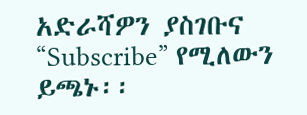አድራሻዎን ያስገቡና “Subscribe” የሚለውን ይጫኑ፡፡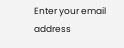Enter your email address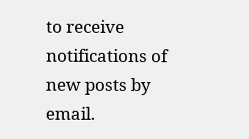to receive notifications of new posts by email.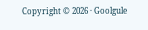Copyright © 2026 · Goolgule